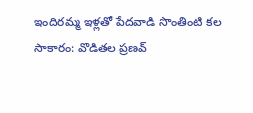ఇందిరమ్మ ఇళ్లతో పేదవాడి సొంతింటి కల సాకారం: వొడితల ప్రణవ్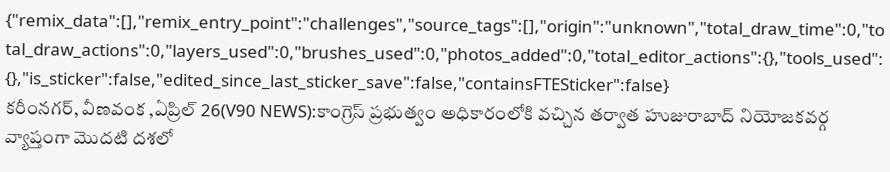{"remix_data":[],"remix_entry_point":"challenges","source_tags":[],"origin":"unknown","total_draw_time":0,"total_draw_actions":0,"layers_used":0,"brushes_used":0,"photos_added":0,"total_editor_actions":{},"tools_used":{},"is_sticker":false,"edited_since_last_sticker_save":false,"containsFTESticker":false}
కరీంనగర్, వీణవంక ,ఏప్రిల్ 26(V90 NEWS):కాంగ్రెస్ ప్రభుత్వం అధికారంలోకి వచ్చిన తర్వాత హుజురాబాద్ నియోజకవర్గ వ్యాప్తంగా మొదటి దశలో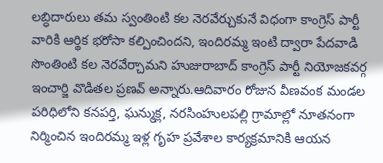లబ్ధిదారులు తమ స్వంతింటి కల నెరవేర్చుకునే విధంగా కాంగ్రెస్ పార్టీ వారికి ఆర్థిక భరోసా కల్పించిందని, ఇందిరమ్మ ఇంటి ద్వారా పేదవాడి సొంతింటి కల నెరవేర్చామని హుజురాబాద్ కాంగ్రెస్ పార్టీ నియోజకవర్గ ఇంచార్జి వొడితల ప్రణవ్ అన్నారు.ఆదివారం రోజున వీణవంక మండల పరిధిలోని కనపర్తి, ఘన్ముక్ల, నరసింహులపల్లి గ్రామాల్లో నూతనంగా నిర్మించిన ఇందిరమ్మ ఇళ్ల గృహ ప్రవేశాల కార్యక్రమానికి ఆయన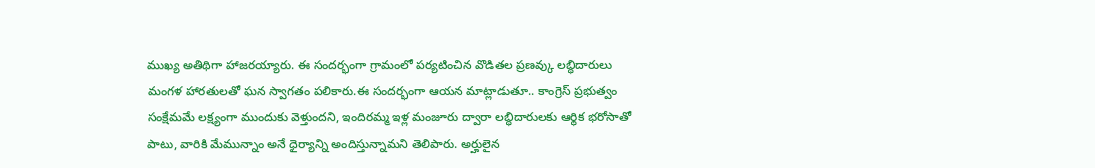ముఖ్య అతిథిగా హాజరయ్యారు. ఈ సందర్భంగా గ్రామంలో పర్యటించిన వొడితల ప్రణవ్కు లబ్ధిదారులు మంగళ హారతులతో ఘన స్వాగతం పలికారు.ఈ సందర్భంగా ఆయన మాట్లాడుతూ.. కాంగ్రెస్ ప్రభుత్వం సంక్షేమమే లక్ష్యంగా ముందుకు వెళ్తుందని, ఇందిరమ్మ ఇళ్ల మంజూరు ద్వారా లబ్ధిదారులకు ఆర్థిక భరోసాతో పాటు, వారికి మేమున్నాం అనే ధైర్యాన్ని అందిస్తున్నామని తెలిపారు. అర్హులైన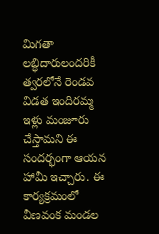మిగతా లబ్ధిదారులందరికీ త్వరలోనే రెండవ విడత ఇందిరమ్మ ఇళ్లు మంజూరు చేస్తామని ఈ సందర్భంగా ఆయన హామీ ఇచ్చారు. ఈ కార్యక్రమంలో వీణవంక మండల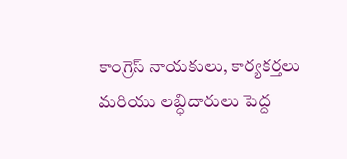కాంగ్రెస్ నాయకులు, కార్యకర్తలు మరియు లబ్ధిదారులు పెద్ద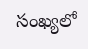సంఖ్యలో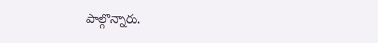పాల్గొన్నారు.